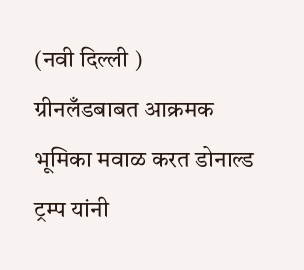(नवी दिल्ली )
ग्रीनलँडबाबत आक्रमक भूमिका मवाळ करत डोनाल्ड ट्रम्प यांनी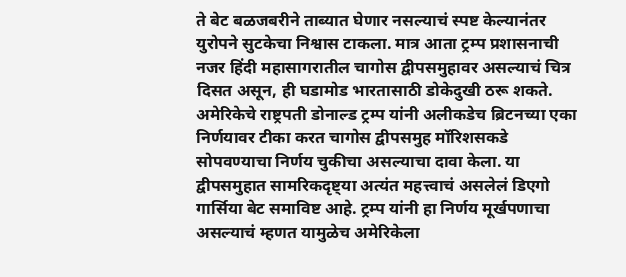ते बेट बळजबरीने ताब्यात घेणार नसल्याचं स्पष्ट केल्यानंतर युरोपने सुटकेचा निश्वास टाकला. मात्र आता ट्रम्प प्रशासनाची नजर हिंदी महासागरातील चागोस द्वीपसमुहावर असल्याचं चित्र दिसत असून, ही घडामोड भारतासाठी डोकेदुखी ठरू शकते.
अमेरिकेचे राष्ट्रपती डोनाल्ड ट्रम्प यांनी अलीकडेच ब्रिटनच्या एका निर्णयावर टीका करत चागोस द्वीपसमुह मॉरिशसकडे सोपवण्याचा निर्णय चुकीचा असल्याचा दावा केला. या द्वीपसमुहात सामरिकदृष्ट्या अत्यंत महत्त्वाचं असलेलं डिएगो गार्सिया बेट समाविष्ट आहे. ट्रम्प यांनी हा निर्णय मूर्खपणाचा असल्याचं म्हणत यामुळेच अमेरिकेला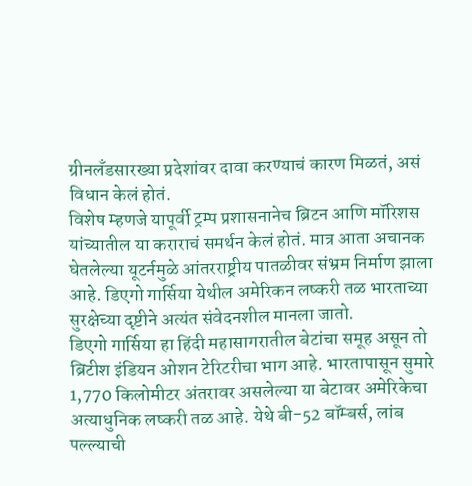ग्रीनलँडसारख्या प्रदेशांवर दावा करण्याचं कारण मिळतं, असं विधान केलं होतं.
विशेष म्हणजे यापूर्वी ट्रम्प प्रशासनानेच ब्रिटन आणि मॉरिशस यांच्यातील या कराराचं समर्थन केलं होतं. मात्र आता अचानक घेतलेल्या यूटर्नमुळे आंतरराष्ट्रीय पातळीवर संभ्रम निर्माण झाला आहे. डिएगो गार्सिया येथील अमेरिकन लष्करी तळ भारताच्या सुरक्षेच्या दृष्टीने अत्यंत संवेदनशील मानला जातो.
डिएगो गार्सिया हा हिंदी महासागरातील बेटांचा समूह असून तो ब्रिटीश इंडियन ओशन टेरिटरीचा भाग आहे. भारतापासून सुमारे 1,770 किलोमीटर अंतरावर असलेल्या या बेटावर अमेरिकेचा अत्याधुनिक लष्करी तळ आहे. येथे बी-52 बॉम्बर्स, लांब पल्ल्याची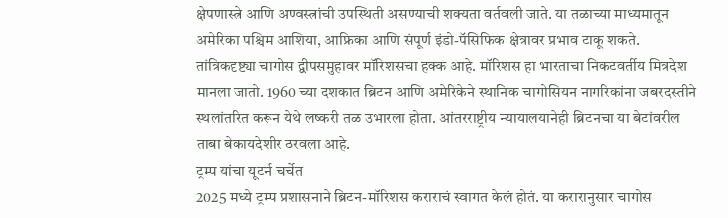क्षेपणास्त्रे आणि अण्वस्त्रांची उपस्थिती असण्याची शक्यता वर्तवली जाते. या तळाच्या माध्यमातून अमेरिका पश्चिम आशिया, आफ्रिका आणि संपूर्ण इंडो-पॅसिफिक क्षेत्रावर प्रभाव टाकू शकते.
तांत्रिकदृष्ट्या चागोस द्वीपसमुहावर मॉरिशसचा हक्क आहे. मॉरिशस हा भारताचा निकटवर्तीय मित्रदेश मानला जातो. 1960 च्या दशकात ब्रिटन आणि अमेरिकेने स्थानिक चागोसियन नागरिकांना जबरदस्तीने स्थलांतरित करून येथे लष्करी तळ उभारला होता. आंतरराष्ट्रीय न्यायालयानेही ब्रिटनचा या बेटांवरील ताबा बेकायदेशीर ठरवला आहे.
ट्रम्प यांचा यूटर्न चर्चेत
2025 मध्ये ट्रम्प प्रशासनाने ब्रिटन-मॉरिशस कराराचं स्वागत केलं होतं. या करारानुसार चागोस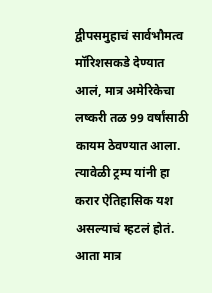द्वीपसमुहाचं सार्वभौमत्व मॉरिशसकडे देण्यात आलं, मात्र अमेरिकेचा लष्करी तळ 99 वर्षांसाठी कायम ठेवण्यात आला. त्यावेळी ट्रम्प यांनी हा करार ऐतिहासिक यश असल्याचं म्हटलं होतं. आता मात्र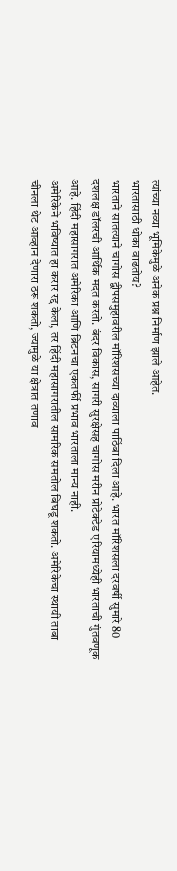त्यांच्या नव्या भूमिकेमुळे अनेक प्रश्न निर्माण झाले आहेत.
भारतासाठी धोका वाढतोय?
भारताने सातत्याने चागोस द्वीपसमुहावरील मॉरिशसच्या दाव्याला पाठिंबा दिला आहे. भारत मॉरिशसला दरवर्षी सुमारे 80 दशलक्ष डॉलरची आर्थिक मदत करतो. बंदर विकास, सागरी सुरक्षेसह चागोस मरीन प्रोटेक्टेड एरियामध्येही भारताची गुंतवणूक आहे. हिंदी महासागरात अमेरिका आणि ब्रिटनचा एकतर्फी प्रभाव भारताला मान्य नाही.
अमेरिकेने भविष्यात हा करार रद्द केला, तर हिंदी महासागरातील सामरिक समतोल बिघडू शकतो. अमेरिकेचा स्थायी ताबा चीनला थेट आव्हान देणारा ठरू शकतो, ज्यामुळे या क्षेत्रात तणाव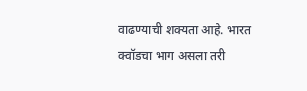वाढण्याची शक्यता आहे. भारत क्वॉडचा भाग असला तरी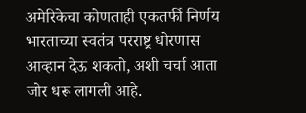अमेरिकेचा कोणताही एकतर्फी निर्णय भारताच्या स्वतंत्र परराष्ट्र धोरणास आव्हान देऊ शकतो, अशी चर्चा आता जोर धरू लागली आहे.